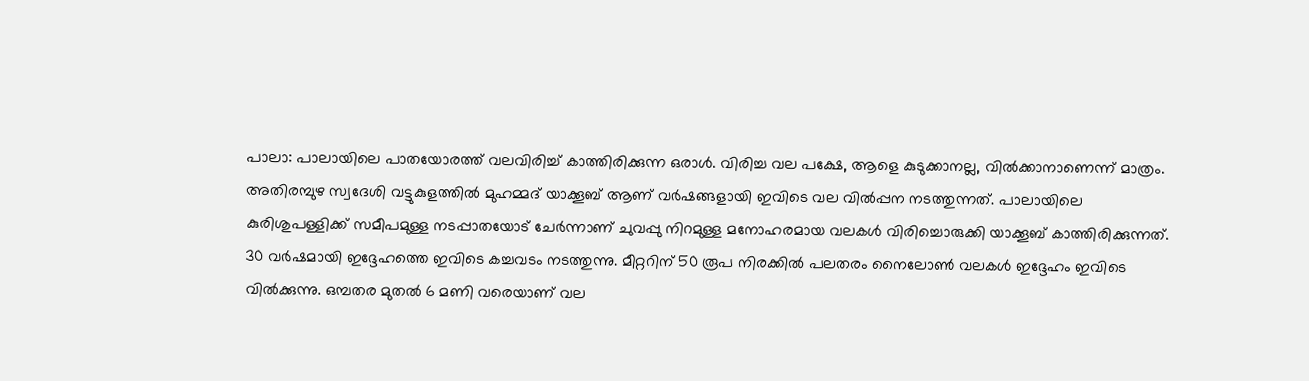പാലാ: പാലായിലെ പാതയോരത്ത് വലവിരിച്ച് കാത്തിരിക്കുന്ന ഒരാൾ. വിരിച്ച വല പക്ഷേ, ആളെ കുടുക്കാനല്ല, വിൽക്കാനാണെന്ന് മാത്രം. അതിരമ്പുഴ സ്വദേശി വട്ടുകുളത്തിൽ മുഹമ്മദ് യാക്കൂബ് ആണ് വർഷങ്ങളായി ഇവിടെ വല വിൽപ്പന നടത്തുന്നത്. പാലായിലെ കുരിശുപള്ളിക്ക് സമീപമുള്ള നടപ്പാതയോട് ചേർന്നാണ് ചുവപ്പു നിറമുള്ള മനോഹരമായ വലകൾ വിരിച്ചൊരുക്കി യാക്കൂബ് കാത്തിരിക്കുന്നത്. 30 വർഷമായി ഇദ്ദേഹത്തെ ഇവിടെ കച്ചവടം നടത്തുന്നു. മീറ്ററിന് 50 രൂപ നിരക്കിൽ പലതരം നൈലോൺ വലകൾ ഇദ്ദേഹം ഇവിടെ വിൽക്കുന്നു. ഒമ്പതര മുതൽ 6 മണി വരെയാണ് വല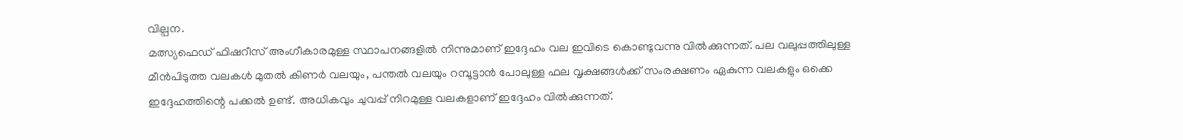വില്പന.
മത്സ്യഫെഡ് ഫിഷറീസ് അംഗീകാരമുള്ള സ്ഥാപനങ്ങളിൽ നിന്നുമാണ് ഇദ്ദേഹം വല ഇവിടെ കൊണ്ടുവന്നു വിൽക്കുന്നത്. പല വലുപ്പത്തിലുള്ള മീൻപിടുത്ത വലകൾ മുതൽ കിണർ വലയും, പന്തൽ വലയും റമ്പൂട്ടാൻ പോലുള്ള ഫല വൃക്ഷങ്ങൾക്ക് സംരക്ഷണം ഏകുന്ന വലകളും ഒക്കെ ഇദ്ദേഹത്തിന്റെ പക്കൽ ഉണ്ട്. അധികവും ചുവപ്പ് നിറമുള്ള വലകളാണ് ഇദ്ദേഹം വിൽക്കുന്നത്.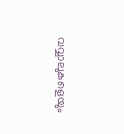വവ്വാലുകളെയും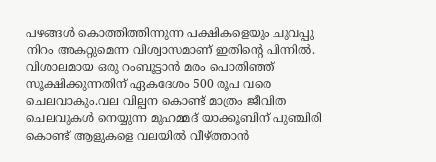പഴങ്ങൾ കൊത്തിത്തിന്നുന്ന പക്ഷികളെയും ചുവപ്പു നിറം അകറ്റുമെന്ന വിശ്വാസമാണ് ഇതിന്റെ പിന്നിൽ. വിശാലമായ ഒരു റംബൂട്ടാൻ മരം പൊതിഞ്ഞ് സൂക്ഷിക്കുന്നതിന് ഏകദേശം 500 രൂപ വരെ ചെലവാകും.വല വില്പന കൊണ്ട് മാത്രം ജീവിത ചെലവുകൾ നെയ്യുന്ന മുഹമ്മദ് യാക്കൂബിന് പുഞ്ചിരി കൊണ്ട് ആളുകളെ വലയിൽ വീഴ്ത്താൻ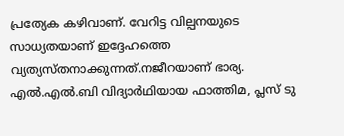പ്രത്യേക കഴിവാണ്. വേറിട്ട വില്പനയുടെ സാധ്യതയാണ് ഇദ്ദേഹത്തെ വ്യത്യസ്തനാക്കുന്നത്.നജീറയാണ് ഭാര്യ. എൽ.എൽ.ബി വിദ്യാർഥിയായ ഫാത്തിമ, പ്ലസ് ടു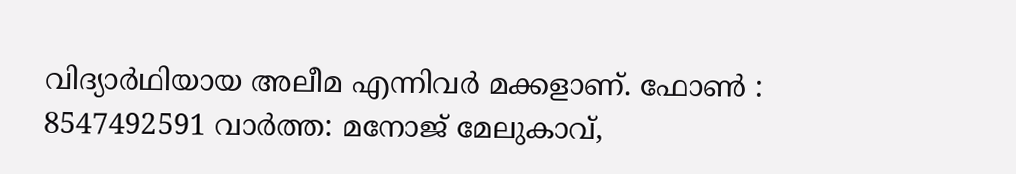വിദ്യാർഥിയായ അലീമ എന്നിവർ മക്കളാണ്. ഫോൺ : 8547492591 വാർത്ത: മനോജ് മേലുകാവ്,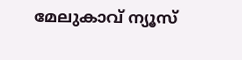മേലുകാവ് ന്യൂസ്